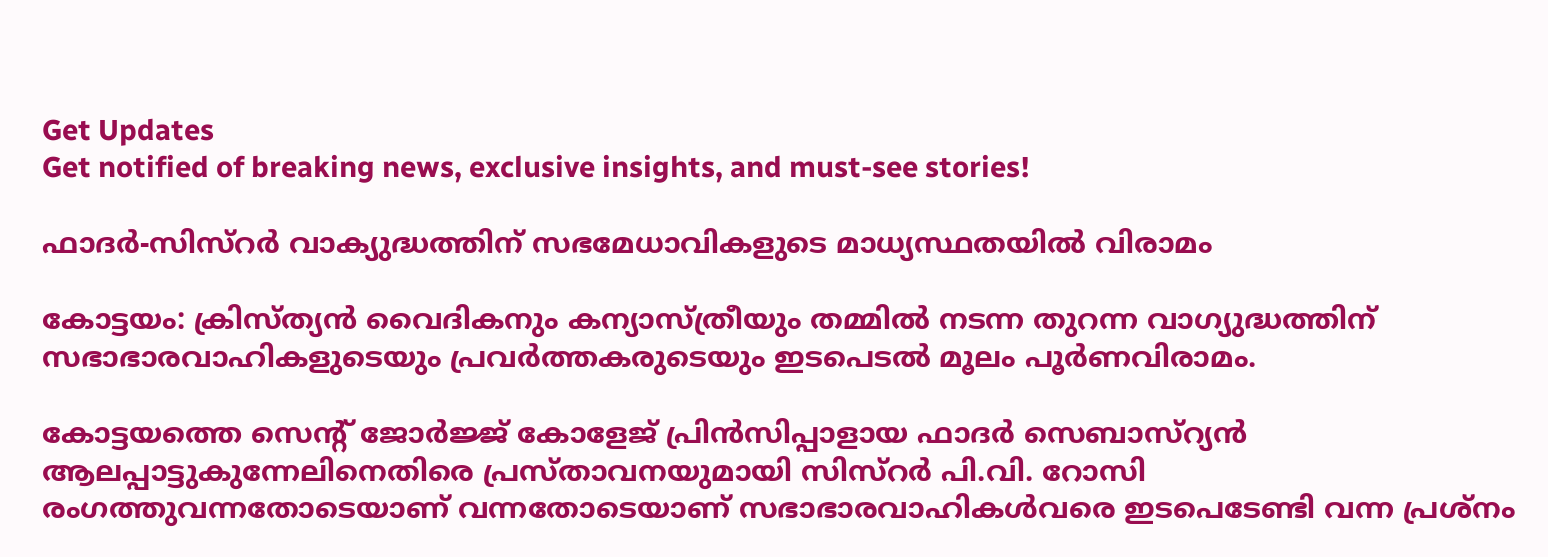Get Updates
Get notified of breaking news, exclusive insights, and must-see stories!

ഫാദര്‍-സിസ്റര്‍ വാക്യുദ്ധത്തിന് സഭമേധാവികളുടെ മാധ്യസ്ഥതയില്‍ വിരാമം

കോട്ടയം: ക്രിസ്ത്യന്‍ വൈദികനും കന്യാസ്ത്രീയും തമ്മില്‍ നടന്ന തുറന്ന വാഗ്യുദ്ധത്തിന് സഭാഭാരവാഹികളുടെയും പ്രവര്‍ത്തകരുടെയും ഇടപെടല്‍ മൂലം പൂര്‍ണവിരാമം.

കോട്ടയത്തെ സെന്റ് ജോര്‍ജ്ജ് കോളേജ് പ്രിന്‍സിപ്പാളായ ഫാദര്‍ സെബാസ്റ്യന്‍ ആലപ്പാട്ടുകുന്നേലിനെതിരെ പ്രസ്താവനയുമായി സിസ്റര്‍ പി.വി. റോസി രംഗത്തുവന്നതോടെയാണ് വന്നതോടെയാണ് സഭാഭാരവാഹികള്‍വരെ ഇടപെടേണ്ടി വന്ന പ്രശ്നം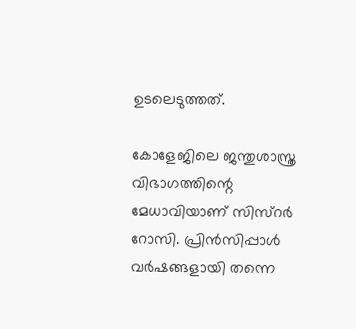ഉടലെടുത്തത്.

കോളേജിലെ ജന്തുശാസ്ത്ര വിഭാഗത്തിന്റെ മേധാവിയാണ് സിസ്റര്‍ റോസി. പ്രിന്‍സിപ്പാള്‍ വര്‍ഷങ്ങളായി തന്നെ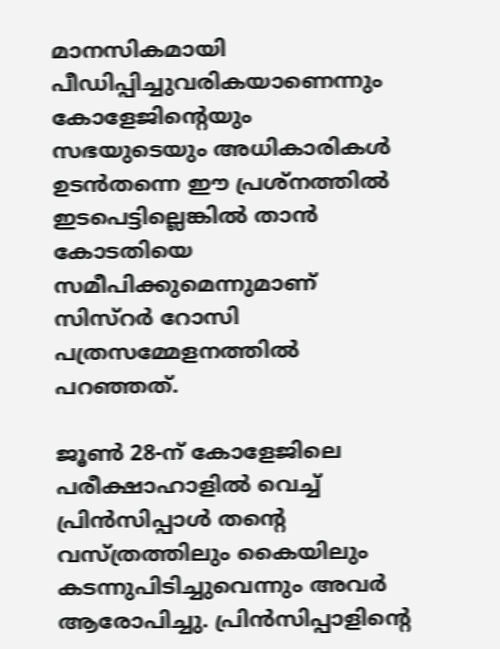മാനസികമായി പീഡിപ്പിച്ചുവരികയാണെന്നും കോളേജിന്റെയും സഭയുടെയും അധികാരികള്‍ ഉടന്‍തന്നെ ഈ പ്രശ്നത്തില്‍ ഇടപെട്ടില്ലെങ്കില്‍ താന്‍ കോടതിയെ സമീപിക്കുമെന്നുമാണ് സിസ്റര്‍ റോസി പത്രസമ്മേളനത്തില്‍ പറഞ്ഞത്.

ജൂണ്‍ 28-ന് കോളേജിലെ പരീക്ഷാഹാളില്‍ വെച്ച് പ്രിന്‍സിപ്പാള്‍ തന്റെ വസ്ത്രത്തിലും കൈയിലും കടന്നുപിടിച്ചുവെന്നും അവര്‍ ആരോപിച്ചു. പ്രിന്‍സിപ്പാളിന്റെ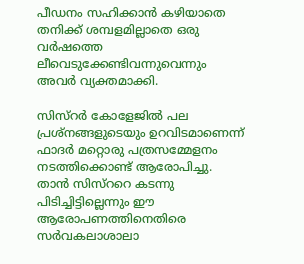പീഡനം സഹിക്കാന്‍ കഴിയാതെ തനിക്ക് ശമ്പളമില്ലാതെ ഒരു വര്‍ഷത്തെ ലീവെടുക്കേണ്ടിവന്നുവെന്നും അവര്‍ വ്യക്തമാക്കി.

സിസ്റര്‍ കോളേജില്‍ പല പ്രശ്നങ്ങളുടെയും ഉറവിടമാണെന്ന് ഫാദര്‍ മറ്റൊരു പത്രസമ്മേളനം നടത്തിക്കൊണ്ട് ആരോപിച്ചു. താന്‍ സിസ്ററെ കടന്നു പിടിച്ചിട്ടില്ലെന്നും ഈ ആരോപണത്തിനെതിരെ സര്‍വകലാശാലാ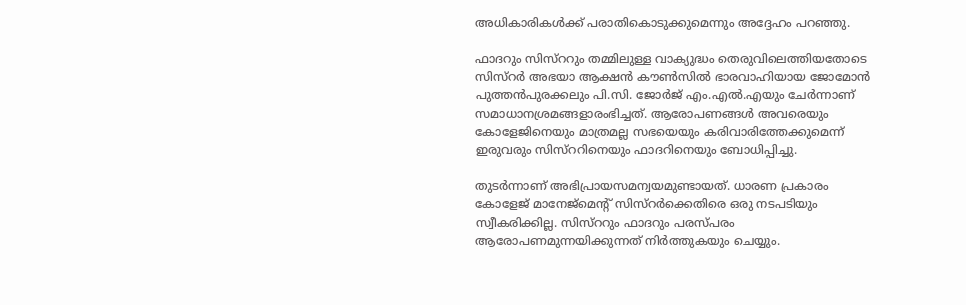അധികാരികള്‍ക്ക് പരാതികൊടുക്കുമെന്നും അദ്ദേഹം പറഞ്ഞു.

ഫാദറും സിസ്ററും തമ്മിലുള്ള വാക്യുദ്ധം തെരുവിലെത്തിയതോടെ സിസ്റര്‍ അഭയാ ആക്ഷന്‍ കൗണ്‍സില്‍ ഭാരവാഹിയായ ജോമോന്‍ പുത്തന്‍പുരക്കലും പി.സി. ജോര്‍ജ് എം.എല്‍.എയും ചേര്‍ന്നാണ് സമാധാനശ്രമങ്ങളാരംഭിച്ചത്. ആരോപണങ്ങള്‍ അവരെയും കോളേജിനെയും മാത്രമല്ല സഭയെയും കരിവാരിത്തേക്കുമെന്ന് ഇരുവരും സിസ്ററിനെയും ഫാദറിനെയും ബോധിപ്പിച്ചു.

തുടര്‍ന്നാണ് അഭിപ്രായസമന്വയമുണ്ടായത്. ധാരണ പ്രകാരം കോളേജ് മാനേജ്മെന്റ് സിസ്റര്‍ക്കെതിരെ ഒരു നടപടിയും സ്വീകരിക്കില്ല. സിസ്ററും ഫാദറും പരസ്പരം ആരോപണമുന്നയിക്കുന്നത് നിര്‍ത്തുകയും ചെയ്യും.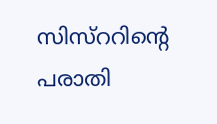സിസ്ററിന്റെ പരാതി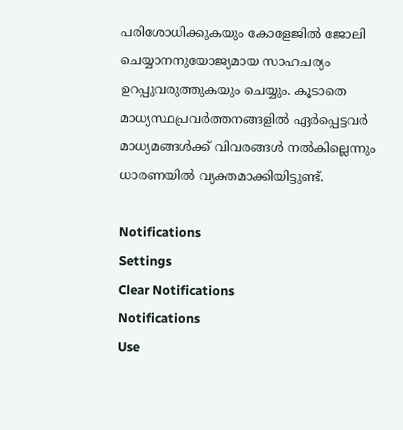പരിശോധിക്കുകയും കോളേജില്‍ ജോലി ചെയ്യാനനുയോജ്യമായ സാഹചര്യം ഉറപ്പുവരുത്തുകയും ചെയ്യും. കൂടാതെ മാധ്യസ്ഥപ്രവര്‍ത്തനങ്ങളില്‍ ഏര്‍പ്പെട്ടവര്‍ മാധ്യമങ്ങള്‍ക്ക് വിവരങ്ങള്‍ നല്‍കില്ലെന്നും ധാരണയില്‍ വ്യക്തമാക്കിയിട്ടുണ്ട്.

Notifications
Settings
Clear Notifications
Notifications
Use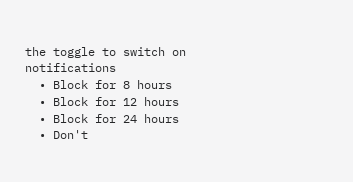the toggle to switch on notifications
  • Block for 8 hours
  • Block for 12 hours
  • Block for 24 hours
  • Don't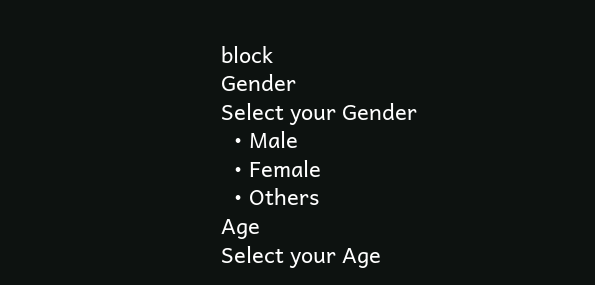block
Gender
Select your Gender
  • Male
  • Female
  • Others
Age
Select your Age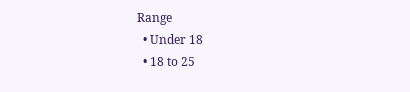Range
  • Under 18
  • 18 to 25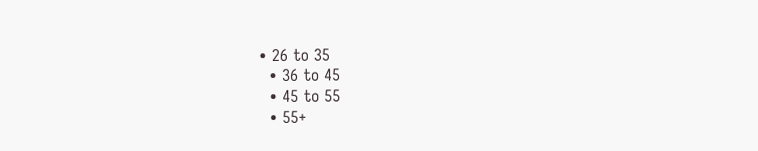• 26 to 35
  • 36 to 45
  • 45 to 55
  • 55+